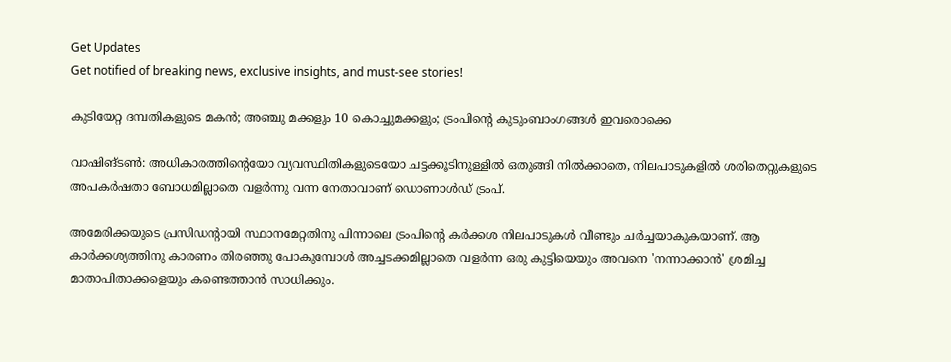Get Updates
Get notified of breaking news, exclusive insights, and must-see stories!

കുടിയേറ്റ ദമ്പതികളുടെ മകന്‍; അഞ്ചു മക്കളും 10 കൊച്ചുമക്കളും; ട്രംപിന്റെ കുടുംബാംഗങ്ങള്‍ ഇവരൊക്കെ

വാഷിങ്ടണ്‍: അധികാരത്തിന്റെയോ വ്യവസ്ഥിതികളുടെയോ ചട്ടക്കൂടിനുള്ളില്‍ ഒതുങ്ങി നില്‍ക്കാതെ, നിലപാടുകളില്‍ ശരിതെറ്റുകളുടെ അപകര്‍ഷതാ ബോധമില്ലാതെ വളര്‍ന്നു വന്ന നേതാവാണ് ഡൊണാള്‍ഡ് ട്രംപ്.

അമേരിക്കയുടെ പ്രസിഡന്റായി സ്ഥാനമേറ്റതിനു പിന്നാലെ ട്രംപിന്റെ കര്‍ക്കശ നിലപാടുകള്‍ വീണ്ടും ചര്‍ച്ചയാകുകയാണ്. ആ കാര്‍ക്കശ്യത്തിനു കാരണം തിരഞ്ഞു പോകുമ്പോള്‍ അച്ചടക്കമില്ലാതെ വളര്‍ന്ന ഒരു കുട്ടിയെയും അവനെ 'നന്നാക്കാന്‍' ശ്രമിച്ച മാതാപിതാക്കളെയും കണ്ടെത്താന്‍ സാധിക്കും.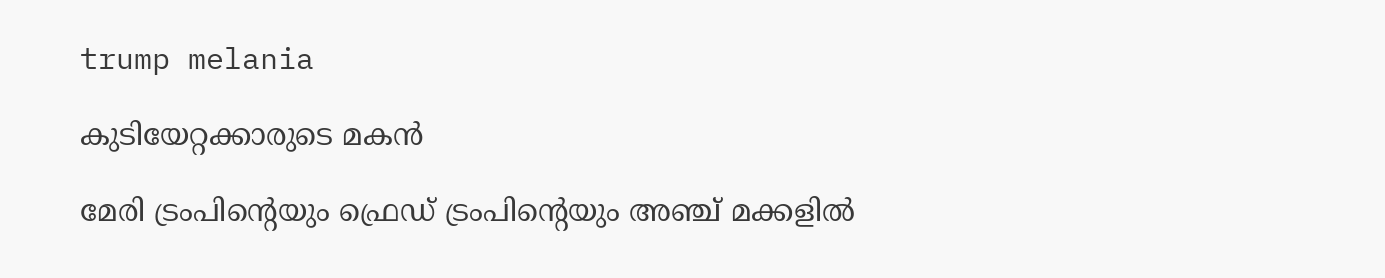trump melania

കുടിയേറ്റക്കാരുടെ മകന്‍

മേരി ട്രംപിന്റെയും ഫ്രെഡ് ട്രംപിന്റെയും അഞ്ച് മക്കളില്‍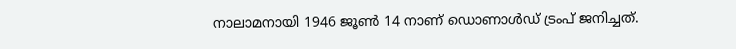നാലാമനായി 1946 ജൂണ്‍ 14 നാണ് ഡൊണാള്‍ഡ് ട്രംപ് ജനിച്ചത്.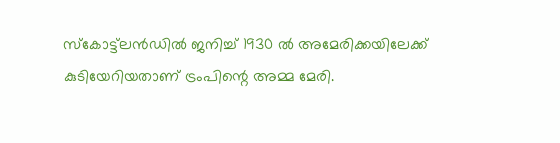സ്‌കോട്ട്‌ലന്‍ഡില്‍ ജനിച്ച് 1930 ല്‍ അമേരിക്കയിലേക്ക് കുടിയേറിയതാണ് ട്രംപിന്റെ അമ്മ മേരി.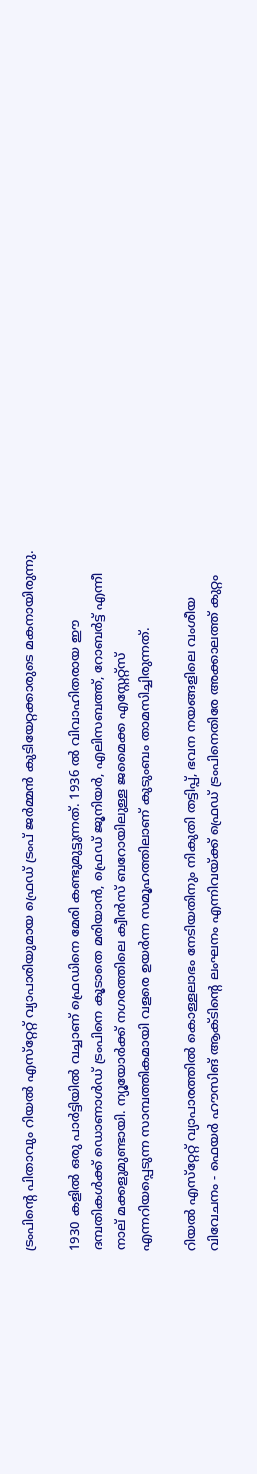ട്രംപിന്റെ പിതാവും റിയല്‍ എസ്‌റ്റേറ്റ് വ്യാപാരിയുമായ ഫ്രെഡ് ട്രംപ് ജര്‍മ്മന്‍ കുടിയേറ്റക്കാരുടെ മകനായിരുന്നു.

1930 കളില്‍ ഒരു പാര്‍ട്ടിയില്‍ വച്ചാണ് ഫ്രെഡിനെ മേരി കണ്ടുമുട്ടുന്നത്. 1936 ല്‍ വിവാഹിതരായ ഈ ദമ്പതികള്‍ക്ക് ഡൊണാള്‍ഡ് ട്രംപിനെ കൂടാതെ മരിയാന്‍, ഫ്രെഡ് ജൂനിയര്‍, എലിസബത്ത്, റോബര്‍ട്ട് എന്നീ നാല് മക്കളുമുണ്ടായി. ന്യൂയോര്‍ക്ക് നഗരത്തിലെ ക്വീന്‍സ് ബറോയിലുള്ള ജമൈക്ക എസ്റ്റേറ്റ്‌സ് എന്നറിയപ്പെടുന്ന സാമ്പത്തികമായി വളരെ ഉയര്‍ന്ന സമൂഹത്തിലാണ് കുടുംബം താമസിച്ചിരുന്നത്.

റിയല്‍ എസ്‌റ്റേറ്റ് വ്യാപാരത്തില്‍ കൊള്ളലാഭം നേടിയതിനും നികുതി തട്ടിപ്പ്, ഭവന നയങ്ങളിലെ വംശീയ വിവേചനം - ഫെയര്‍ ഹൗസിങ് ആക്ടിന്റെ ലംഘനം എന്നിവയ്ക്ക് ഫ്രെഡ് ട്രംപിനെതിരേ അക്കാലത്ത് കുറ്റം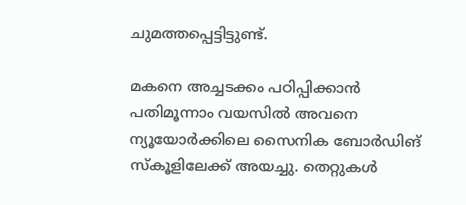ചുമത്തപ്പെട്ടിട്ടുണ്ട്.

മകനെ അച്ചടക്കം പഠിപ്പിക്കാന്‍ പതിമൂന്നാം വയസില്‍ അവനെ ന്യൂയോര്‍ക്കിലെ സൈനിക ബോര്‍ഡിങ് സ്‌കൂളിലേക്ക് അയച്ചു. തെറ്റുകള്‍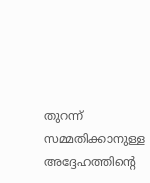തുറന്ന് സമ്മതിക്കാനുള്ള അദ്ദേഹത്തിന്റെ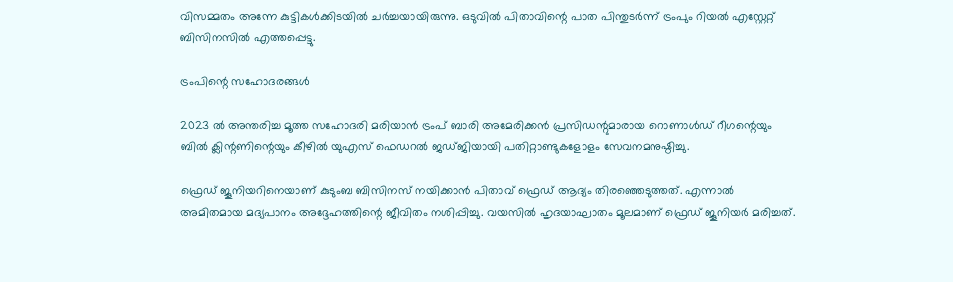വിസമ്മതം അന്നേ കുട്ടികള്‍ക്കിടയില്‍ ചര്‍ച്ചയായിരുന്നു. ഒടുവില്‍ പിതാവിന്റെ പാത പിന്തുടര്‍ന്ന് ട്രംപും റിയല്‍ എസ്റ്റേറ്റ് ബിസിനസില്‍ എത്തപ്പെട്ടു.

ട്രംപിന്റെ സഹോദരങ്ങള്‍

2023 ല്‍ അന്തരിച്ച മൂത്ത സഹോദരി മരിയാന്‍ ട്രംപ് ബാരി അമേരിക്കന്‍ പ്രസിഡന്റുമാരായ റൊണാള്‍ഡ് റീഗന്റെയും ബില്‍ ക്ലിന്റണിന്റെയും കീഴില്‍ യുഎസ് ഫെഡറല്‍ ജഡ്ജിയായി പതിറ്റാണ്ടുകളോളം സേവനമനുഷ്ഠിച്ചു.

ഫ്രെഡ് ജൂനിയറിനെയാണ് കുടുംബ ബിസിനസ് നയിക്കാന്‍ പിതാവ് ഫ്രെഡ് ആദ്യം തിരഞ്ഞെടുത്തത്. എന്നാല്‍ അമിതമായ മദ്യപാനം അദ്ദേഹത്തിന്റെ ജീവിതം നശിപ്പിച്ചു. വയസില്‍ ഹൃദയാഘാതം മൂലമാണ് ഫ്രെഡ് ജൂനിയര്‍ മരിച്ചത്.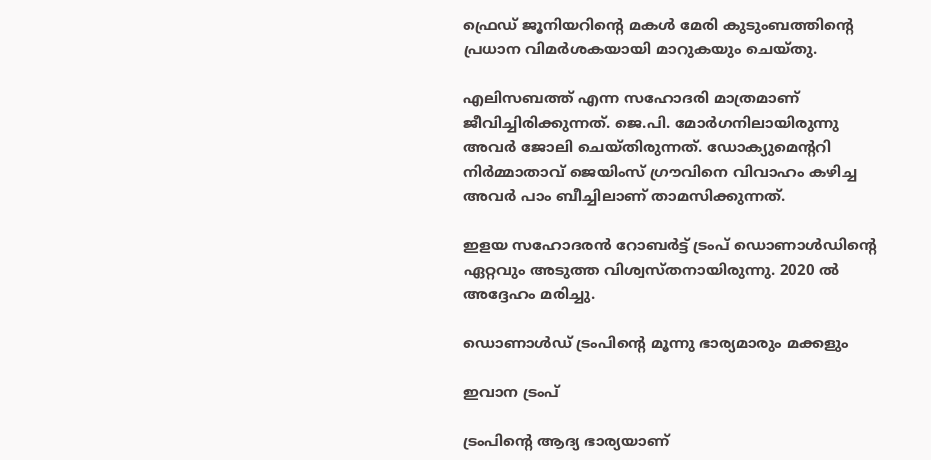ഫ്രെഡ് ജൂനിയറിന്റെ മകള്‍ മേരി കുടുംബത്തിന്റെ പ്രധാന വിമര്‍ശകയായി മാറുകയും ചെയ്തു.

എലിസബത്ത് എന്ന സഹോദരി മാത്രമാണ് ജീവിച്ചിരിക്കുന്നത്. ജെ.പി. മോര്‍ഗനിലായിരുന്നു അവര്‍ ജോലി ചെയ്തിരുന്നത്. ഡോക്യുമെന്ററി നിര്‍മ്മാതാവ് ജെയിംസ് ഗ്രൗവിനെ വിവാഹം കഴിച്ച അവര്‍ പാം ബീച്ചിലാണ് താമസിക്കുന്നത്.

ഇളയ സഹോദരന്‍ റോബര്‍ട്ട് ട്രംപ് ഡൊണാള്‍ഡിന്റെ ഏറ്റവും അടുത്ത വിശ്വസ്തനായിരുന്നു. 2020 ല്‍ അദ്ദേഹം മരിച്ചു.

ഡൊണാള്‍ഡ് ട്രംപിന്റെ മൂന്നു ഭാര്യമാരും മക്കളും

ഇവാന ട്രംപ്

ട്രംപിന്റെ ആദ്യ ഭാര്യയാണ്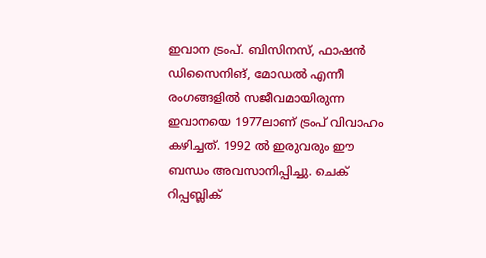ഇവാന ട്രംപ്. ബിസിനസ്, ഫാഷന്‍ ഡിസൈനിങ്, മോഡല്‍ എന്നീ രംഗങ്ങളില്‍ സജീവമായിരുന്ന ഇവാനയെ 1977ലാണ് ട്രംപ് വിവാഹം കഴിച്ചത്. 1992 ല്‍ ഇരുവരും ഈ ബന്ധം അവസാനിപ്പിച്ചു. ചെക് റിപ്പബ്ലിക്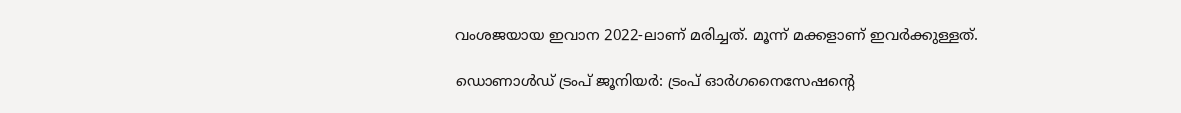വംശജയായ ഇവാന 2022-ലാണ് മരിച്ചത്. മൂന്ന് മക്കളാണ് ഇവര്‍ക്കുള്ളത്.

ഡൊണാള്‍ഡ് ട്രംപ് ജൂനിയര്‍: ട്രംപ് ഓര്‍ഗനൈസേഷന്റെ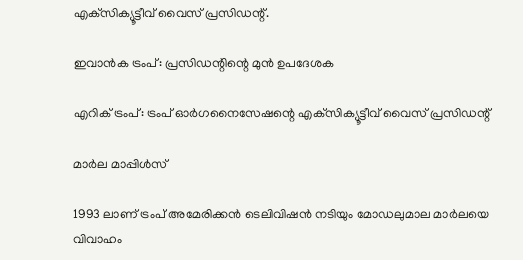എക്‌സിക്യൂട്ടീവ് വൈസ് പ്രസിഡന്റ്.

ഇവാന്‍ക ട്രംപ്: പ്രസിഡന്റിന്റെ മുന്‍ ഉപദേശക

എറിക് ട്രംപ്: ട്രംപ് ഓര്‍ഗനൈസേഷന്റെ എക്‌സിക്യൂട്ടീവ് വൈസ് പ്രസിഡന്റ്

മാര്‍ല മാപ്പിള്‍സ്

1993 ലാണ് ട്രംപ് അമേരിക്കന്‍ ടെലിവിഷന്‍ നടിയും മോഡലുമാല മാര്‍ലയെ വിവാഹം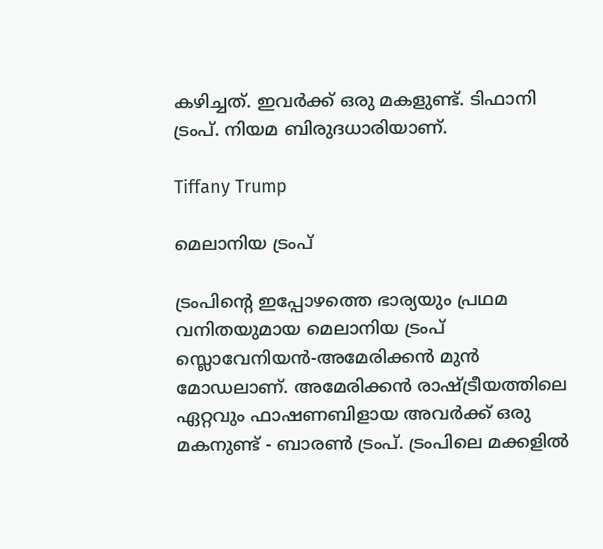കഴിച്ചത്. ഇവര്‍ക്ക് ഒരു മകളുണ്ട്. ടിഫാനി ട്രംപ്. നിയമ ബിരുദധാരിയാണ്.

Tiffany Trump

മെലാനിയ ട്രംപ്

ട്രംപിന്റെ ഇപ്പോഴത്തെ ഭാര്യയും പ്രഥമ വനിതയുമായ മെലാനിയ ട്രംപ് സ്ലൊവേനിയന്‍-അമേരിക്കന്‍ മുന്‍ മോഡലാണ്. അമേരിക്കന്‍ രാഷ്ട്രീയത്തിലെ ഏറ്റവും ഫാഷണബിളായ അവര്‍ക്ക് ഒരു മകനുണ്ട് - ബാരണ്‍ ട്രംപ്. ട്രംപിലെ മക്കളില്‍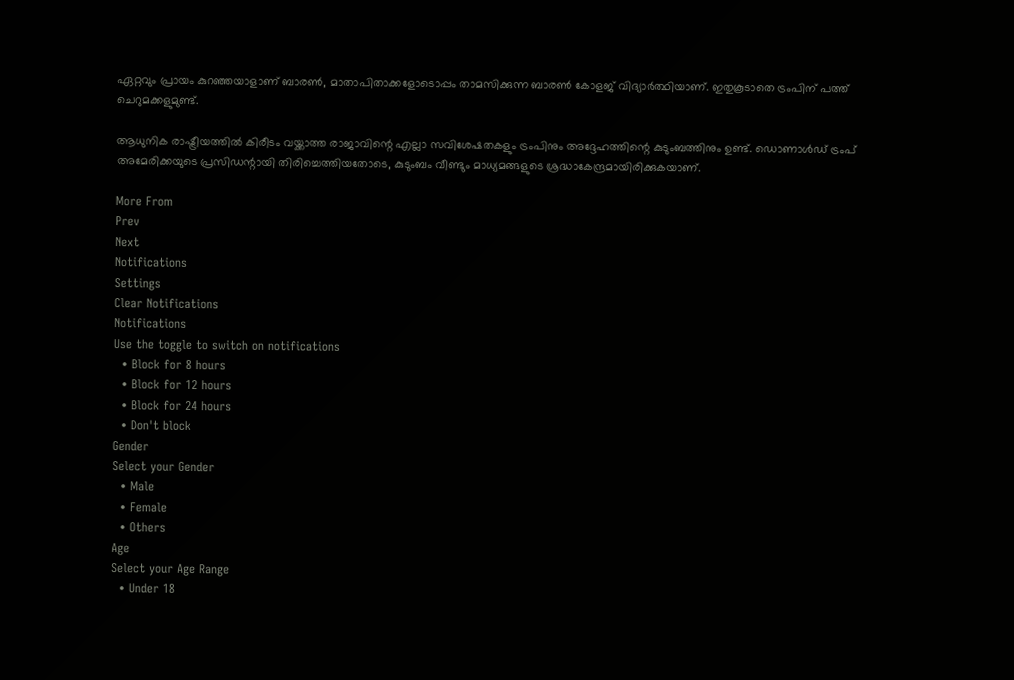ഏറ്റവും പ്രായം കുറഞ്ഞയാളാണ് ബാരണ്‍, മാതാപിതാക്കളോടൊപ്പം താമസിക്കുന്ന ബാരണ്‍ കോളജ് വിദ്യാര്‍ത്ഥിയാണ്. ഇതുകൂടാതെ ട്രംപിന് പത്ത് ചെറുമക്കളുമുണ്ട്.

ആധുനിക രാഷ്ട്രീയത്തില്‍ കിരീടം വയ്ക്കാത്ത രാജാവിന്റെ എല്ലാ സവിശേഷതകളും ട്രംപിനും അദ്ദേഹത്തിന്റെ കുടുംബത്തിനും ഉണ്ട്. ഡൊണാള്‍ഡ് ട്രംപ് അമേരിക്കയുടെ പ്രസിഡന്റായി തിരിച്ചെത്തിയതോടെ, കുടുംബം വീണ്ടും മാധ്യമങ്ങളുടെ ശ്രദ്ധാകേന്ദ്രമായിരിക്കുകയാണ്.

More From
Prev
Next
Notifications
Settings
Clear Notifications
Notifications
Use the toggle to switch on notifications
  • Block for 8 hours
  • Block for 12 hours
  • Block for 24 hours
  • Don't block
Gender
Select your Gender
  • Male
  • Female
  • Others
Age
Select your Age Range
  • Under 18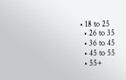• 18 to 25
  • 26 to 35
  • 36 to 45
  • 45 to 55
  • 55+